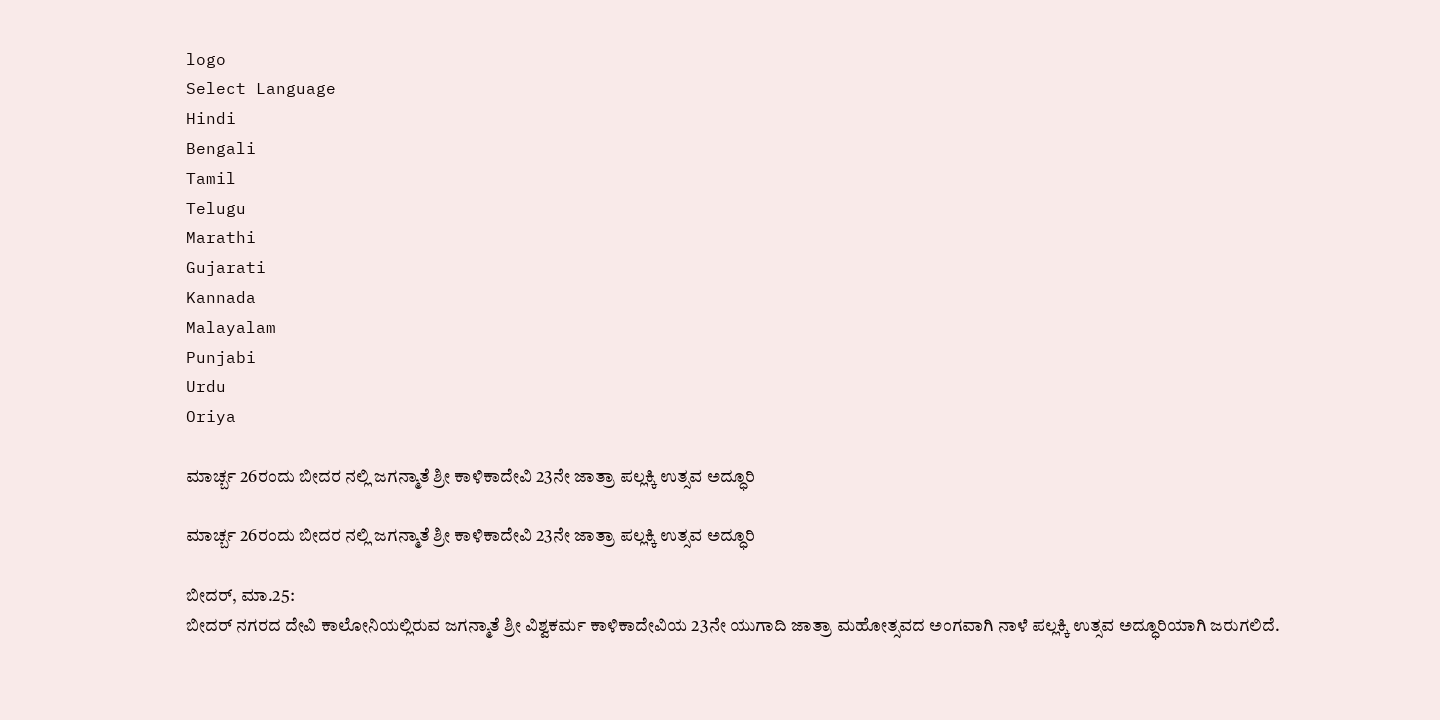logo
Select Language
Hindi
Bengali
Tamil
Telugu
Marathi
Gujarati
Kannada
Malayalam
Punjabi
Urdu
Oriya

ಮಾರ್ಚ್ಬ 26ರಂದು ಬೀದರ ನಲ್ಲಿ ಜಗನ್ಮಾತೆ ಶ್ರೀ ಕಾಳಿಕಾದೇವಿ 23ನೇ ಜಾತ್ರಾ ಪಲ್ಲಕ್ಕಿ ಉತ್ಸವ ಅದ್ಧೂರಿ

ಮಾರ್ಚ್ಬ 26ರಂದು ಬೀದರ ನಲ್ಲಿ ಜಗನ್ಮಾತೆ ಶ್ರೀ ಕಾಳಿಕಾದೇವಿ 23ನೇ ಜಾತ್ರಾ ಪಲ್ಲಕ್ಕಿ ಉತ್ಸವ ಅದ್ಧೂರಿ

ಬೀದರ್, ಮಾ.25:
ಬೀದರ್ ನಗರದ ದೇವಿ ಕಾಲೋನಿಯಲ್ಲಿರುವ ಜಗನ್ಮಾತೆ ಶ್ರೀ ವಿಶ್ವಕರ್ಮ ಕಾಳಿಕಾದೇವಿಯ 23ನೇ ಯುಗಾದಿ ಜಾತ್ರಾ ಮಹೋತ್ಸವದ ಅಂಗವಾಗಿ ನಾಳೆ ಪಲ್ಲಕ್ಕಿ ಉತ್ಸವ ಅದ್ಧೂರಿಯಾಗಿ ಜರುಗಲಿದೆ.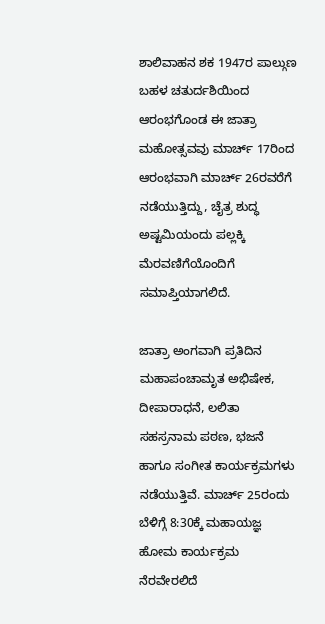ಶಾಲಿವಾಹನ ಶಕ 1947ರ ಪಾಲ್ಗುಣ ಬಹಳ ಚತುರ್ದಶಿಯಿಂದ ಆರಂಭಗೊಂಡ ಈ ಜಾತ್ರಾ ಮಹೋತ್ಸವವು ಮಾರ್ಚ್ 17ರಿಂದ ಆರಂಭವಾಗಿ ಮಾರ್ಚ್ 26ರವರೆಗೆ ನಡೆಯುತ್ತಿದ್ದು, ಚೈತ್ರ ಶುದ್ಧ ಅಷ್ಟಮಿಯಂದು ಪಲ್ಲಕ್ಕಿ ಮೆರವಣಿಗೆಯೊಂದಿಗೆ ಸಮಾಪ್ತಿಯಾಗಲಿದೆ.

ಜಾತ್ರಾ ಅಂಗವಾಗಿ ಪ್ರತಿದಿನ ಮಹಾಪಂಚಾಮೃತ ಅಭಿಷೇಕ, ದೀಪಾರಾಧನೆ, ಲಲಿತಾ ಸಹಸ್ರನಾಮ ಪಠಣ, ಭಜನೆ ಹಾಗೂ ಸಂಗೀತ ಕಾರ್ಯಕ್ರಮಗಳು ನಡೆಯುತ್ತಿವೆ. ಮಾರ್ಚ್ 25ರಂದು ಬೆಳಿಗ್ಗೆ 8:30ಕ್ಕೆ ಮಹಾಯಜ್ಞ ಹೋಮ ಕಾರ್ಯಕ್ರಮ ನೆರವೇರಲಿದೆ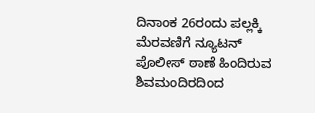ದಿನಾಂಕ 26ರಂದು ಪಲ್ಲಕ್ಕಿ ಮೆರವಣಿಗೆ ನ್ಯೂಟನ್ ಪೊಲೀಸ್ ಠಾಣೆ ಹಿಂದಿರುವ ಶಿವಮಂದಿರದಿಂದ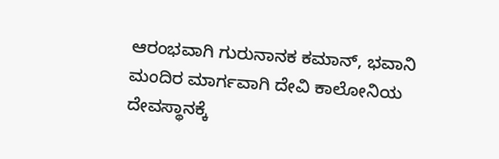ಆರಂಭವಾಗಿ ಗುರುನಾನಕ ಕಮಾನ್, ಭವಾನಿ ಮಂದಿರ ಮಾರ್ಗವಾಗಿ ದೇವಿ ಕಾಲೋನಿಯ ದೇವಸ್ಥಾನಕ್ಕೆ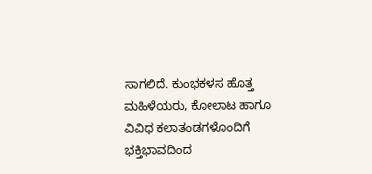ಸಾಗಲಿದೆ. ಕುಂಭಕಳಸ ಹೊತ್ತ ಮಹಿಳೆಯರು, ಕೋಲಾಟ ಹಾಗೂ ವಿವಿಧ ಕಲಾತಂಡಗಳೊಂದಿಗೆ ಭಕ್ತಿಭಾವದಿಂದ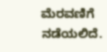ಮೆರವಣಿಗೆ ನಡೆಯಲಿದೆ.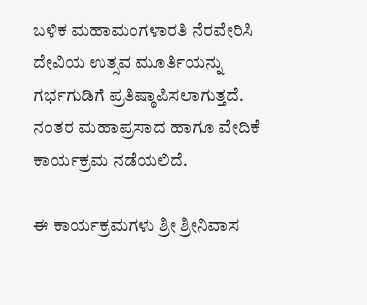ಬಳಿಕ ಮಹಾಮಂಗಳಾರತಿ ನೆರವೇರಿಸಿ ದೇವಿಯ ಉತ್ಸವ ಮೂರ್ತಿಯನ್ನು ಗರ್ಭಗುಡಿಗೆ ಪ್ರತಿಷ್ಠಾಪಿಸಲಾಗುತ್ತದೆ. ನಂತರ ಮಹಾಪ್ರಸಾದ ಹಾಗೂ ವೇದಿಕೆ ಕಾರ್ಯಕ್ರಮ ನಡೆಯಲಿದೆ.

ಈ ಕಾರ್ಯಕ್ರಮಗಳು ಶ್ರೀ ಶ್ರೀನಿವಾಸ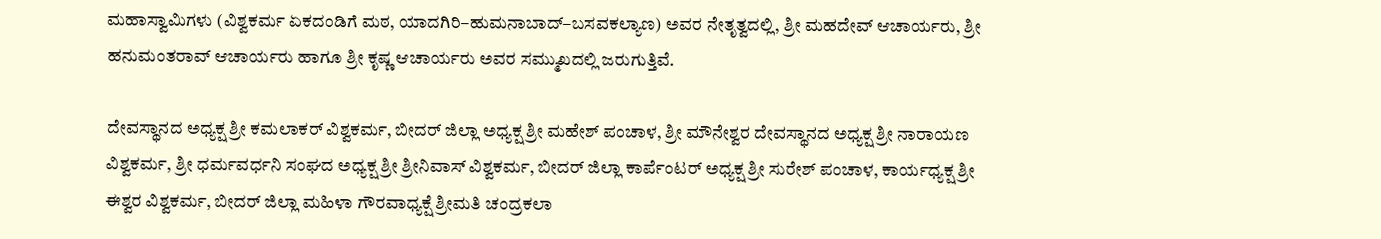ಮಹಾಸ್ವಾಮಿಗಳು (ವಿಶ್ವಕರ್ಮ ಏಕದಂಡಿಗೆ ಮಠ, ಯಾದಗಿರಿ–ಹುಮನಾಬಾದ್–ಬಸವಕಲ್ಯಾಣ) ಅವರ ನೇತೃತ್ವದಲ್ಲಿ, ಶ್ರೀ ಮಹದೇವ್ ಆಚಾರ್ಯರು, ಶ್ರೀ ಹನುಮಂತರಾವ್ ಆಚಾರ್ಯರು ಹಾಗೂ ಶ್ರೀ ಕೃಷ್ಣ ಆಚಾರ್ಯರು ಅವರ ಸಮ್ಮುಖದಲ್ಲಿ ಜರುಗುತ್ತಿವೆ.

ದೇವಸ್ಥಾನದ ಅಧ್ಯಕ್ಷ ಶ್ರೀ ಕಮಲಾಕರ್ ವಿಶ್ವಕರ್ಮ, ಬೀದರ್ ಜಿಲ್ಲಾ ಅಧ್ಯಕ್ಷ ಶ್ರೀ ಮಹೇಶ್ ಪಂಚಾಳ, ಶ್ರೀ ಮೌನೇಶ್ವರ ದೇವಸ್ಥಾನದ ಅಧ್ಯಕ್ಷ ಶ್ರೀ ನಾರಾಯಣ ವಿಶ್ವಕರ್ಮ, ಶ್ರೀ ಧರ್ಮವರ್ಧನಿ ಸಂಘದ ಅಧ್ಯಕ್ಷ ಶ್ರೀ ಶ್ರೀನಿವಾಸ್ ವಿಶ್ವಕರ್ಮ, ಬೀದರ್ ಜಿಲ್ಲಾ ಕಾರ್ಪೆಂಟರ್ ಅಧ್ಯಕ್ಷ ಶ್ರೀ ಸುರೇಶ್ ಪಂಚಾಳ, ಕಾರ್ಯಧ್ಯಕ್ಷ ಶ್ರೀ ಈಶ್ವರ ವಿಶ್ವಕರ್ಮ, ಬೀದರ್ ಜಿಲ್ಲಾ ಮಹಿಳಾ ಗೌರವಾಧ್ಯಕ್ಷೆ ಶ್ರೀಮತಿ ಚಂದ್ರಕಲಾ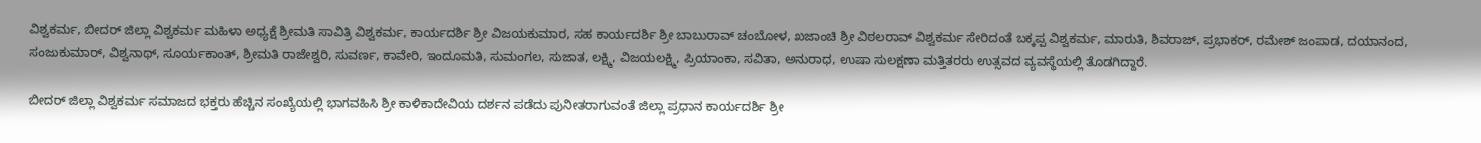ವಿಶ್ವಕರ್ಮ, ಬೀದರ್ ಜಿಲ್ಲಾ ವಿಶ್ವಕರ್ಮ ಮಹಿಳಾ ಅಧ್ಯಕ್ಷೆ ಶ್ರೀಮತಿ ಸಾವಿತ್ರಿ ವಿಶ್ವಕರ್ಮ, ಕಾರ್ಯದರ್ಶಿ ಶ್ರೀ ವಿಜಯಕುಮಾರ, ಸಹ ಕಾರ್ಯದರ್ಶಿ ಶ್ರೀ ಬಾಬುರಾವ್ ಚಂಬೋಳ, ಖಜಾಂಚಿ ಶ್ರೀ ವಿಠಲರಾವ್ ವಿಶ್ವಕರ್ಮ ಸೇರಿದಂತೆ ಬಕ್ಕಪ್ಪ ವಿಶ್ವಕರ್ಮ, ಮಾರುತಿ, ಶಿವರಾಜ್, ಪ್ರಭಾಕರ್, ರಮೇಶ್ ಜಂಪಾಡ, ದಯಾನಂದ, ಸಂಜುಕುಮಾರ್, ವಿಶ್ವನಾಥ್, ಸೂರ್ಯಕಾಂತ್, ಶ್ರೀಮತಿ ರಾಜೇಶ್ವರಿ, ಸುವರ್ಣ, ಕಾವೇರಿ, ಇಂದೂಮತಿ, ಸುಮಂಗಲ, ಸುಜಾತ, ಲಕ್ಷ್ಮಿ, ವಿಜಯಲಕ್ಷ್ಮಿ, ಪ್ರಿಯಾಂಕಾ, ಸವಿತಾ, ಅನುರಾಧ, ಉಷಾ ಸುಲಕ್ಷಣಾ ಮತ್ತಿತರರು ಉತ್ಸವದ ವ್ಯವಸ್ಥೆಯಲ್ಲಿ ತೊಡಗಿದ್ದಾರೆ.

ಬೀದರ್ ಜಿಲ್ಲಾ ವಿಶ್ವಕರ್ಮ ಸಮಾಜದ ಭಕ್ತರು ಹೆಚ್ಚಿನ ಸಂಖ್ಯೆಯಲ್ಲಿ ಭಾಗವಹಿಸಿ ಶ್ರೀ ಕಾಳಿಕಾದೇವಿಯ ದರ್ಶನ ಪಡೆದು ಪುನೀತರಾಗುವಂತೆ ಜಿಲ್ಲಾ ಪ್ರಧಾನ ಕಾರ್ಯದರ್ಶಿ ಶ್ರೀ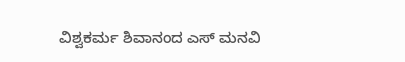ವಿಶ್ವಕರ್ಮ ಶಿವಾನಂದ ಎಸ್ ಮನವಿ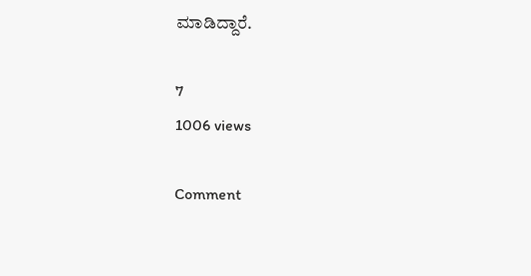ಮಾಡಿದ್ದಾರೆ.

7
1006 views

Comment